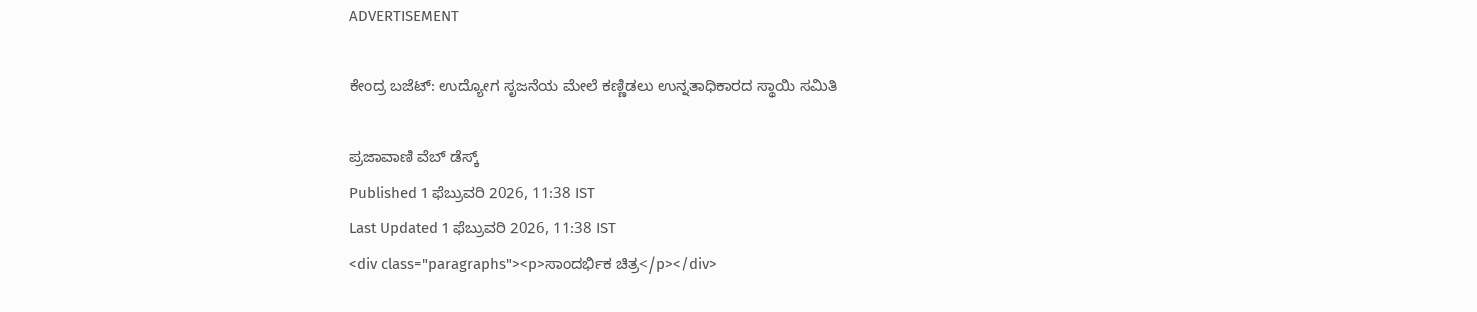ADVERTISEMENT

ಕೇಂದ್ರ ಬಜೆಟ್: ಉದ್ಯೋಗ ಸೃಜನೆಯ ಮೇಲೆ ಕಣ್ಣಿಡಲು ಉನ್ನತಾಧಿಕಾರದ ಸ್ಥಾಯಿ ಸಮಿತಿ

ಪ್ರಜಾವಾಣಿ ವೆಬ್‌ ಡೆಸ್ಕ್‌
Published 1 ಫೆಬ್ರುವರಿ 2026, 11:38 IST
Last Updated 1 ಫೆಬ್ರುವರಿ 2026, 11:38 IST
<div class="paragraphs"><p>ಸಾಂದರ್ಭಿಕ ಚಿತ್ರ</p></div>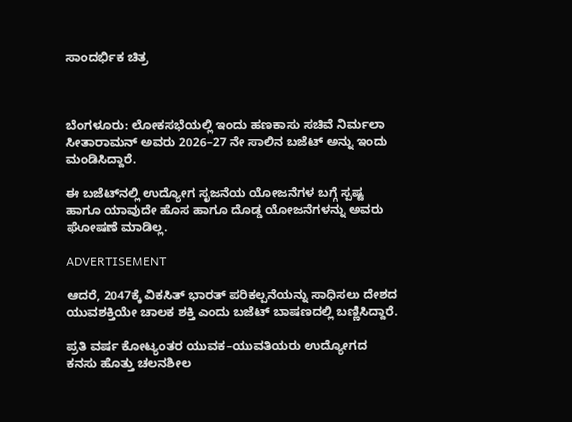ಸಾಂದರ್ಭಿಕ ಚಿತ್ರ



ಬೆಂಗಳೂರು: ಲೋಕಸಭೆಯಲ್ಲಿ ಇಂದು ಹಣಕಾಸು ಸಚಿವೆ ನಿರ್ಮಲಾ ಸೀತಾರಾಮನ್ ಅವರು 2026–27 ನೇ ಸಾಲಿನ ಬಜೆಟ್ ಅನ್ನು ಇಂದು ಮಂಡಿಸಿದ್ದಾರೆ.

ಈ ಬಜೆಟ್‌ನಲ್ಲಿ ಉದ್ಯೋಗ ಸೃಜನೆಯ ಯೋಜನೆಗಳ ಬಗ್ಗೆ ಸ್ಪಷ್ಟ ಹಾಗೂ ಯಾವುದೇ ಹೊಸ ಹಾಗೂ ದೊಡ್ಡ ಯೋಜನೆಗಳನ್ನು ಅವರು ಘೋಷಣೆ ಮಾಡಿಲ್ಲ.

ADVERTISEMENT

ಆದರೆ, 2047ಕ್ಕೆ ವಿಕಸಿತ್ ಭಾರತ್ ಪರಿಕಲ್ಪನೆಯನ್ನು ಸಾಧಿಸಲು ದೇಶದ ಯುವಶಕ್ತಿಯೇ ಚಾಲಕ ಶಕ್ತಿ ಎಂದು ಬಜೆಟ್ ಬಾಷಣದಲ್ಲಿ ಬಣ್ಣಿಸಿದ್ದಾರೆ.

ಪ್ರತಿ ವರ್ಷ ಕೋಟ್ಯಂತರ ಯುವಕ–ಯುವತಿಯರು ಉದ್ಯೋಗದ ಕನಸು ಹೊತ್ತು ಚಲನಶೀಲ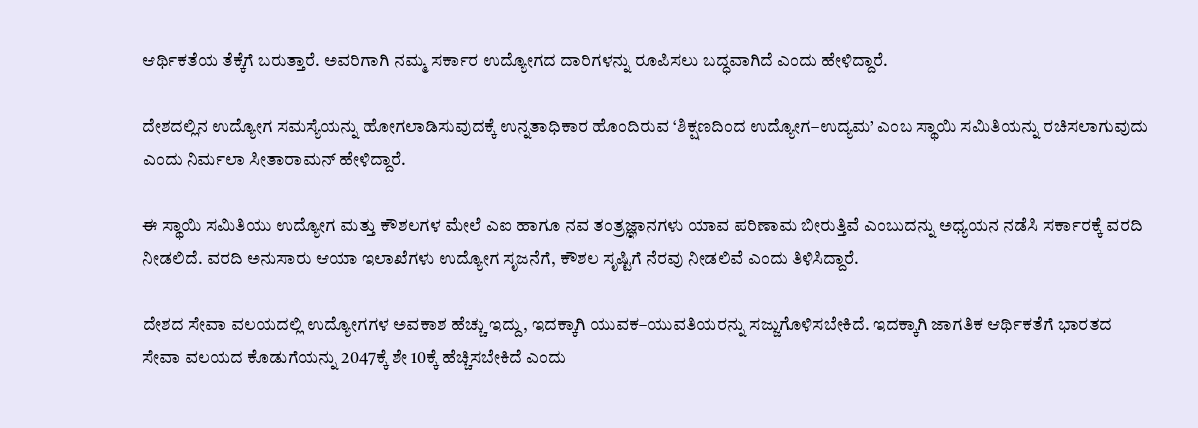ಆರ್ಥಿಕತೆಯ ತೆಕ್ಕೆಗೆ ಬರುತ್ತಾರೆ. ಅವರಿಗಾಗಿ ನಮ್ಮ ಸರ್ಕಾರ ಉದ್ಯೋಗದ ದಾರಿಗಳನ್ನು ರೂಪಿಸಲು ಬದ್ಧವಾಗಿದೆ ಎಂದು ಹೇಳಿದ್ದಾರೆ.

ದೇಶದಲ್ಲಿನ ಉದ್ಯೋಗ ಸಮಸ್ಯೆಯನ್ನು ಹೋಗಲಾಡಿಸುವುದಕ್ಕೆ ಉನ್ನತಾಧಿಕಾರ ಹೊಂದಿರುವ ‘ಶಿಕ್ಷಣದಿಂದ ಉದ್ಯೋಗ–ಉದ್ಯಮ’ ಎಂಬ ಸ್ಥಾಯಿ ಸಮಿತಿಯನ್ನು ರಚಿಸಲಾಗುವುದು ಎಂದು ನಿರ್ಮಲಾ ಸೀತಾರಾಮನ್ ಹೇಳಿದ್ದಾರೆ.

ಈ ಸ್ಥಾಯಿ ಸಮಿತಿಯು ಉದ್ಯೋಗ ಮತ್ತು ಕೌಶಲಗಳ ಮೇಲೆ ಎಐ ಹಾಗೂ ನವ ತಂತ್ರಜ್ಞಾನಗಳು ಯಾವ ಪರಿಣಾಮ ಬೀರುತ್ತಿವೆ ಎಂಬುದನ್ನು ಅಧ್ಯಯನ ನಡೆಸಿ ಸರ್ಕಾರಕ್ಕೆ ವರದಿ ನೀಡಲಿದೆ. ವರದಿ ಅನುಸಾರು ಆಯಾ ಇಲಾಖೆಗಳು ಉದ್ಯೋಗ ಸೃಜನೆಗೆ, ಕೌಶಲ ಸೃಷ್ಟಿಗೆ ನೆರವು ನೀಡಲಿವೆ ಎಂದು ತಿಳಿಸಿದ್ದಾರೆ.

ದೇಶದ ಸೇವಾ ವಲಯದಲ್ಲಿ ಉದ್ಯೋಗಗಳ ಅವಕಾಶ ಹೆಚ್ಚು ಇದ್ದು, ಇದಕ್ಕಾಗಿ ಯುವಕ–ಯುವತಿಯರನ್ನು ಸಜ್ಜುಗೊಳಿಸಬೇಕಿದೆ. ಇದಕ್ಕಾಗಿ ಜಾಗತಿಕ ಆರ್ಥಿಕತೆಗೆ ಭಾರತದ ಸೇವಾ ವಲಯದ ಕೊಡುಗೆಯನ್ನು 2047ಕ್ಕೆ ಶೇ 10ಕ್ಕೆ ಹೆಚ್ಚಿಸಬೇಕಿದೆ ಎಂದು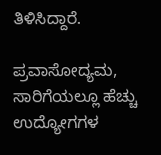ತಿಳಿಸಿದ್ದಾರೆ.

ಪ್ರವಾಸೋದ್ಯಮ, ಸಾರಿಗೆಯಲ್ಲೂ ಹೆಚ್ಚು ಉದ್ಯೋಗಗಳ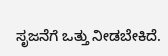ಸೃಜನೆಗೆ ಒತ್ತು ನೀಡಬೇಕಿದೆ.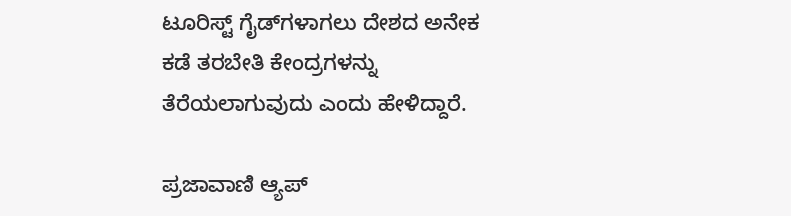ಟೂರಿಸ್ಟ್ ಗೈಡ್‌ಗಳಾಗಲು ದೇಶದ ಅನೇಕ ಕಡೆ ತರಬೇತಿ ಕೇಂದ್ರಗಳನ್ನು ತೆರೆಯಲಾಗುವುದು ಎಂದು ಹೇಳಿದ್ದಾರೆ.

ಪ್ರಜಾವಾಣಿ ಆ್ಯಪ್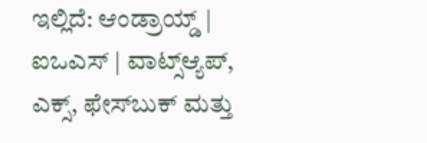ಇಲ್ಲಿದೆ: ಆಂಡ್ರಾಯ್ಡ್ | ಐಒಎಸ್ | ವಾಟ್ಸ್ಆ್ಯಪ್, ಎಕ್ಸ್, ಫೇಸ್‌ಬುಕ್ ಮತ್ತು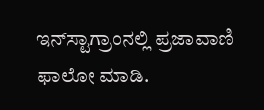ಇನ್‌ಸ್ಟಾಗ್ರಾಂನಲ್ಲಿ ಪ್ರಜಾವಾಣಿ ಫಾಲೋ ಮಾಡಿ.